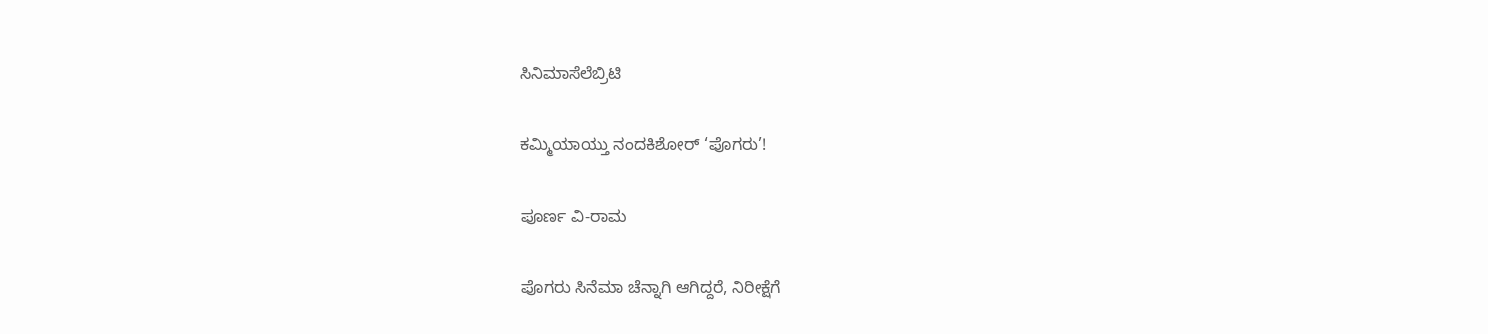ಸಿನಿಮಾಸೆಲೆಬ್ರಿಟಿ

ಕಮ್ಮಿಯಾಯ್ತು ನಂದಕಿಶೋರ್ ‘ಪೊಗರು’!

ಪೂರ್ಣ ವಿ-ರಾಮ

ಪೊಗರು ಸಿನೆಮಾ ಚೆನ್ನಾಗಿ ಆಗಿದ್ದರೆ, ನಿರೀಕ್ಷೆಗೆ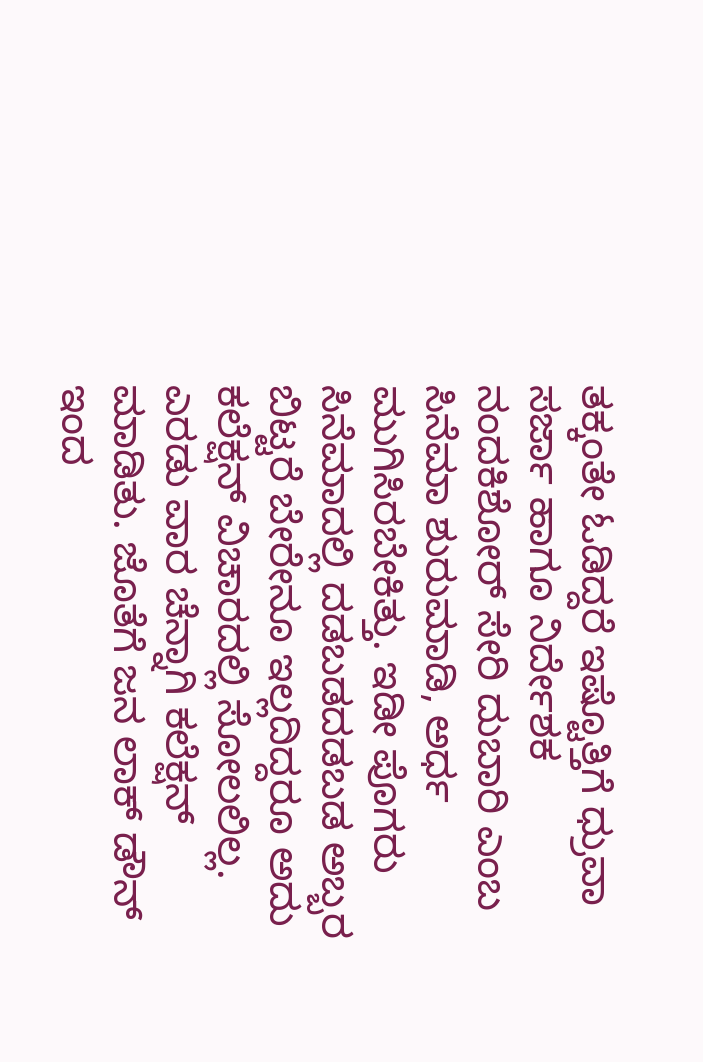ತಕ್ಕಂತೇ ಓಡಿದ್ದರೆ ಇಷ್ಟೊತ್ತಿಗೆ ಧ್ರುವಾ ಸರ್ಜಾ ಹಾಗೂ ನಿರ್ದೇಶಕ ನಂದಕಿಶೋರ್ ಸೇರಿ ದುಬಾರಿ ಎಂಬ ಸಿನೆಮಾ ಶುರುಮಾಡಿ, ಅರ್ಧ ಮುಗಿಸಿರಬೇಕಿತ್ತು. ಇಡೀ ಪೊಗರು ಸಿನೆಮಾದಲ್ಲಿ ದಡಬಡದಡಬಡ ಅಬ್ಬರ ಬಿಟ್ಟರೆ ಬೇರೇನೂ ಇಲ್ಲದಿದ್ದರೂ ಅದು ಕಲೆಕ್ಷನ್ ವಿಚಾರದಲ್ಲಿ ಸೋಲಲಿಲ್ಲ. ಎರಡು ವಾರ ಚೆನ್ನಾಗಿ ಕಲೆಕ್ಷನ್ ಮಾಡಿತು. ಜೊತೆಗೆ ಜನ ಲಾಕ್ ಡೌನ್ ಇಂದ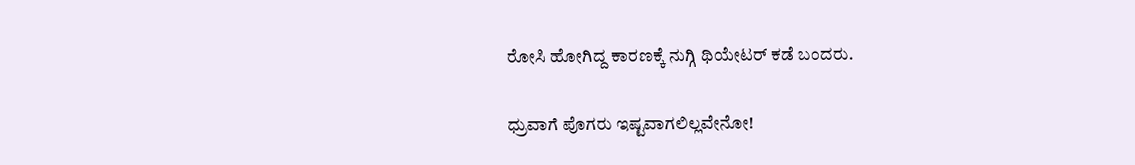ರೋಸಿ ಹೋಗಿದ್ದ ಕಾರಣಕ್ಕೆ ನುಗ್ಗಿ ಥಿಯೇಟರ್ ಕಡೆ ಬಂದರು.

ಧ್ರುವಾಗೆ ಪೊಗರು ಇಷ್ಟವಾಗಲಿಲ್ಲವೇನೋ!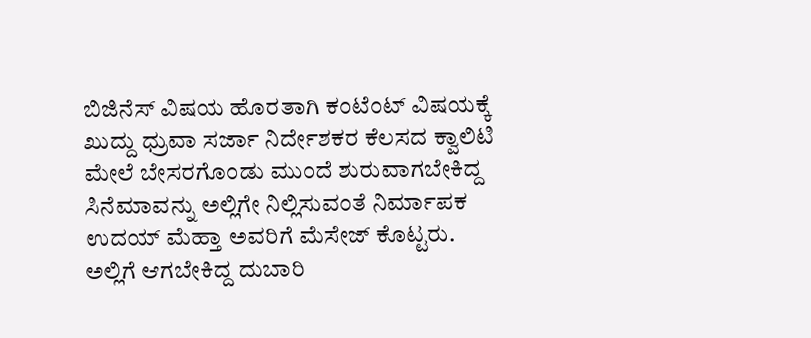ಬಿಜಿನೆಸ್ ವಿಷಯ ಹೊರತಾಗಿ ಕಂಟೆಂಟ್ ವಿಷಯಕ್ಕೆ ಖುದ್ದು ಧ್ರುವಾ ಸರ್ಜಾ ನಿರ್ದೇಶಕರ ಕೆಲಸದ ಕ್ವಾಲಿಟಿ ಮೇಲೆ ಬೇಸರಗೊಂಡು ಮುಂದೆ ಶುರುವಾಗಬೇಕಿದ್ದ ಸಿನೆಮಾವನ್ನು ಅಲ್ಲಿಗೇ ನಿಲ್ಲಿಸುವಂತೆ ನಿರ್ಮಾಪಕ ಉದಯ್ ಮೆಹ್ತಾ ಅವರಿಗೆ ಮೆಸೇಜ್ ಕೊಟ್ಟರು. ಅಲ್ಲಿಗೆ ಆಗಬೇಕಿದ್ದ ದುಬಾರಿ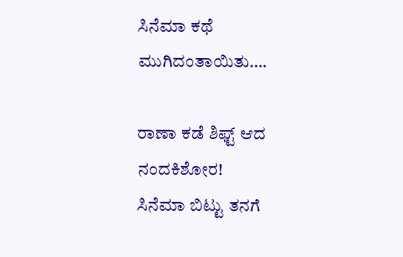ಸಿನೆಮಾ ಕಥೆ ಮುಗಿದಂತಾಯಿತು….

ರಾಣಾ ಕಡೆ ಶಿಫ್ಟ್ ಆದ ನಂದಕಿಶೋರ!
ಸಿನೆಮಾ ಬಿಟ್ಟು ತನಗೆ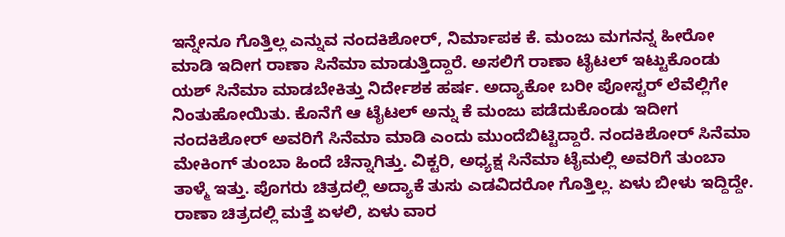ಇನ್ನೇನೂ ಗೊತ್ತಿಲ್ಲ ಎನ್ನುವ ನಂದಕಿಶೋರ್, ನಿರ್ಮಾಪಕ ಕೆ. ಮಂಜು ಮಗನನ್ನ ಹೀರೋ ಮಾಡಿ ಇದೀಗ ರಾಣಾ ಸಿನೆಮಾ ಮಾಡುತ್ತಿದ್ದಾರೆ. ಅಸಲಿಗೆ ರಾಣಾ ಟೈಟಲ್ ಇಟ್ಟುಕೊಂಡು ಯಶ್ ಸಿನೆಮಾ ಮಾಡಬೇಕಿತ್ತು ನಿರ್ದೇಶಕ ಹರ್ಷ. ಅದ್ಯಾಕೋ ಬರೀ ಪೋಸ್ಟರ್ ಲೆವೆಲ್ಲಿಗೇ ನಿಂತುಹೋಯಿತು. ಕೊನೆಗೆ ಆ ಟೈಟಲ್ ಅನ್ನು ಕೆ ಮಂಜು ಪಡೆದುಕೊಂಡು ಇದೀಗ ನಂದಕಿಶೋರ್ ಅವರಿಗೆ ಸಿನೆಮಾ ಮಾಡಿ ಎಂದು ಮುಂದೆಬಿಟ್ಟಿದ್ದಾರೆ. ನಂದಕಿಶೋರ್ ಸಿನೆಮಾ ಮೇಕಿಂಗ್ ತುಂಬಾ ಹಿಂದೆ ಚೆನ್ನಾಗಿತ್ತು. ವಿಕ್ಟರಿ, ಅಧ್ಯಕ್ಷ ಸಿನೆಮಾ ಟೈಮಲ್ಲಿ ಅವರಿಗೆ ತುಂಬಾ ತಾಳ್ಮೆ ಇತ್ತು. ಪೊಗರು ಚಿತ್ರದಲ್ಲಿ ಅದ್ಯಾಕೆ ತುಸು ಎಡವಿದರೋ ಗೊತ್ತಿಲ್ಲ. ಏಳು ಬೀಳು ಇದ್ದಿದ್ದೇ. ರಾಣಾ ಚಿತ್ರದಲ್ಲಿ ಮತ್ತೆ ಏಳಲಿ, ಏಳು ವಾರ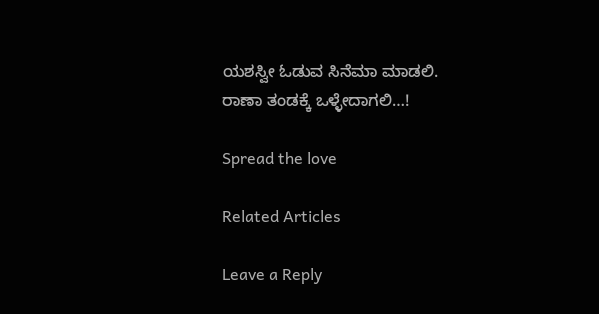ಯಶಸ್ವೀ ಓಡುವ ಸಿನೆಮಾ ಮಾಡಲಿ. ರಾಣಾ ತಂಡಕ್ಕೆ ಒಳ್ಳೇದಾಗಲಿ…!

Spread the love

Related Articles

Leave a Reply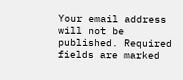Your email address will not be published. Required fields are marked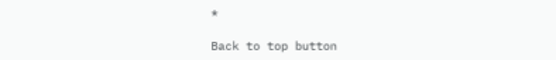*

Back to top button